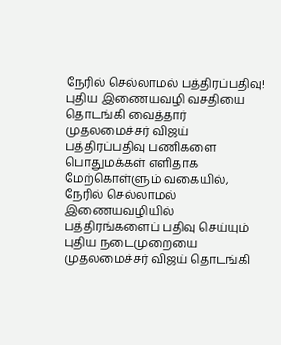நேரில் செல்லாமல் பத்திரப்பதிவு! புதிய இணையவழி வசதியை தொடங்கி வைத்தார் முதலமைச்சர் விஜய்
பத்திரப்பதிவு பணிகளை பொதுமக்கள் எளிதாக மேற்கொள்ளும் வகையில், நேரில் செல்லாமல் இணையவழியில் பத்திரங்களைப் பதிவு செய்யும் புதிய நடைமுறையை முதலமைச்சர் விஜய் தொடங்கி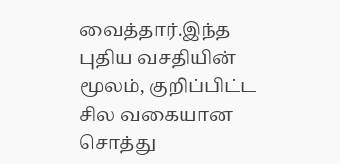வைத்தார்.இந்த புதிய வசதியின் மூலம், குறிப்பிட்ட சில வகையான சொத்து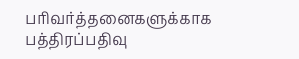பரிவர்த்தனைகளுக்காக பத்திரப்பதிவு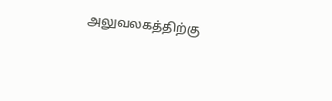அலுவலகத்திற்கு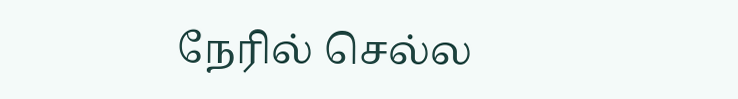நேரில் செல்ல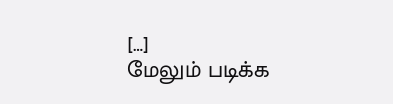[…]
மேலும் படிக்க